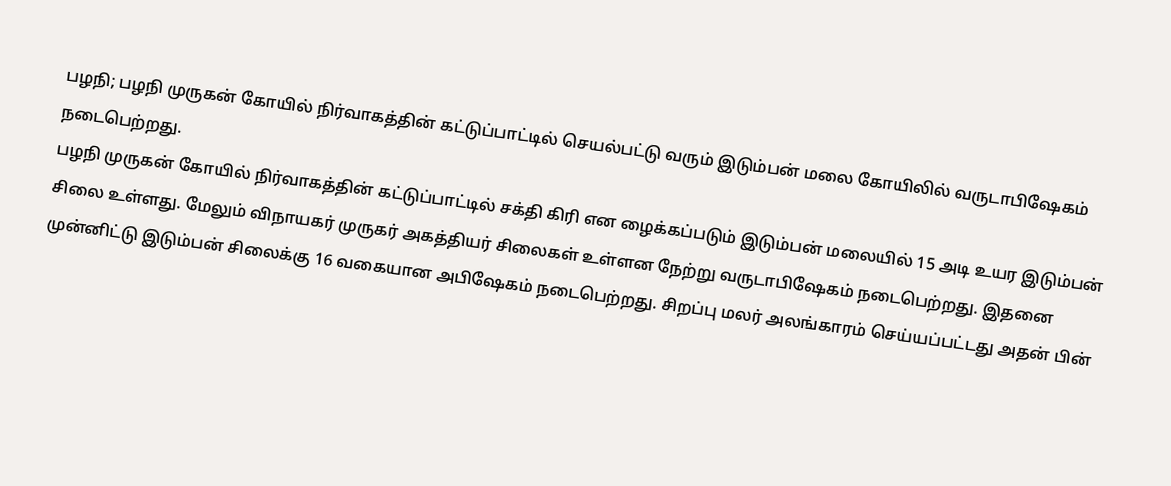பழநி; பழநி முருகன் கோயில் நிர்வாகத்தின் கட்டுப்பாட்டில் செயல்பட்டு வரும் இடும்பன் மலை கோயிலில் வருடாபிஷேகம் நடைபெற்றது.
பழநி முருகன் கோயில் நிர்வாகத்தின் கட்டுப்பாட்டில் சக்தி கிரி என ழைக்கப்படும் இடும்பன் மலையில் 15 அடி உயர இடும்பன் சிலை உள்ளது. மேலும் விநாயகர் முருகர் அகத்தியர் சிலைகள் உள்ளன நேற்று வருடாபிஷேகம் நடைபெற்றது. இதனை முன்னிட்டு இடும்பன் சிலைக்கு 16 வகையான அபிஷேகம் நடைபெற்றது. சிறப்பு மலர் அலங்காரம் செய்யப்பட்டது அதன் பின்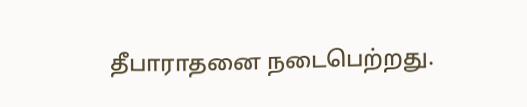தீபாராதனை நடைபெற்றது.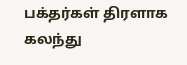பக்தர்கள் திரளாக கலந்து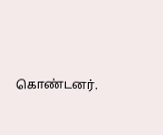கொண்டனர்.